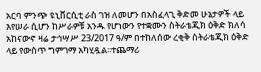አርባ ምንጭ ዩኒቨርሲቲ ራስ ገዝ ለመሆን በአስፈላጊ ቅድመ ሁኔታዎች ላይ እየሠራ ሲሆን ከሥራዎቹ አንዱ የሆነውን የተቋሙን ስትራቴጂክ ዕቅድ ክለሳ አከናውኖ ዛሬ ታኅሣሥ 23/2017 ዓ/ም በተከለሰው ረቂቅ ስትራቴጂክ ዕቅድ ላይ የውስጥ ግምገማ አካሂዷል፡፡ተጨማሪ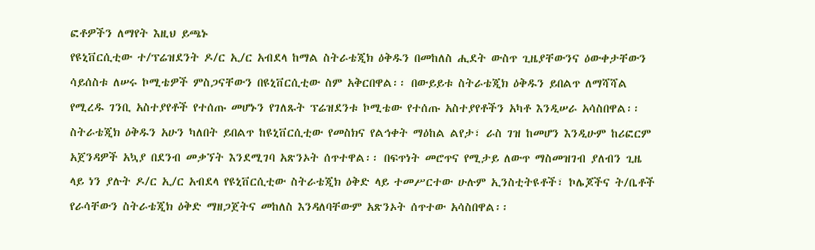ፎቶዎችን ለማየት እዚህ ይጫኑ
የዩኒቨርሲቲው ተ/ፕሬዝደንት ዶ/ር ኢ/ር አብደላ ከማል ስትራቴጂክ ዕቅዱን በመከለስ ሒደት ውስጥ ጊዜያቸውንና ዕውቀታቸውን ሳይሰስቱ ለሠሩ ኮሚቴዎች ምስጋናቸውን በዩኒቨርሲቲው ስም አቅርበዋል፡፡ በውይይቱ ስትራቴጂክ ዕቅዱን ይበልጥ ለማሻሻል የሚረዱ ገንቢ አስተያየቶች የተሰጡ መሆኑን የገለጹት ፕሬዝደንቱ ኮሚቴው የተሰጡ አስተያየቶችን አካቶ እንዲሠራ አሳስበዋል፡፡ ስትራቴጂክ ዕቅዱን አሁን ካለበት ይበልጥ ከዩኒቨርሲቲው የመስክና የልኅቀት ማዕከል ልየታ፣ ራስ ገዝ ከመሆን እንዲሁም ከሪፎርም አጀንዳዎች አኳያ በደንብ መቃኘት እንደሚገባ አጽንኦት ሰጥተዋል፡፡ በፍጥነት መሮጥና የሚታይ ለውጥ ማስመዝገብ ያለብን ጊዜ ላይ ነን ያሉት ዶ/ር ኢ/ር አብደላ የዩኒቨርሲቲው ስትራቴጂክ ዕቅድ ላይ ተመሥርተው ሁሉም ኢንስቲትዩቶች፣ ኮሌጆችና ት/ቤቶች የራሳቸውን ስትራቴጂክ ዕቅድ ማዘጋጀትና መከለስ እንዳለባቸውም አጽንኦት ሰጥተው አሳስበዋል፡፡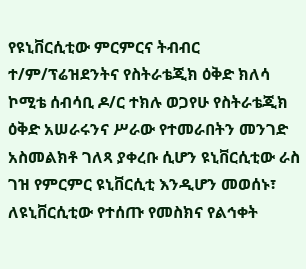የዩኒቨርሲቲው ምርምርና ትብብር ተ/ም/ፕሬዝደንትና የስትራቴጂክ ዕቅድ ክለሳ ኮሚቴ ሰብሳቢ ዶ/ር ተክሉ ወጋየሁ የስትራቴጂክ ዕቅድ አሠራሩንና ሥራው የተመራበትን መንገድ አስመልክቶ ገለጻ ያቀረቡ ሲሆን ዩኒቨርሲቲው ራስ ገዝ የምርምር ዩኒቨርሲቲ እንዲሆን መወሰኑ፣ ለዩኒቨርሲቲው የተሰጡ የመስክና የልኅቀት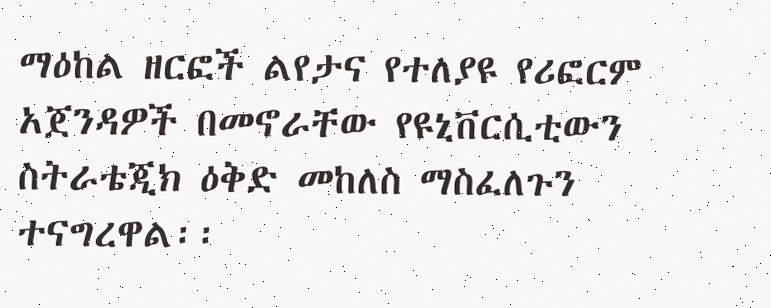ማዕከል ዘርፎች ልየታና የተለያዩ የሪፎርም አጀንዳዎች በመኖራቸው የዩኒቨርሲቲውን ስትራቴጂክ ዕቅድ መከለስ ማስፈለጉን ተናግረዋል፡፡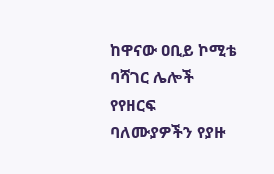ከዋናው ዐቢይ ኮሚቴ ባሻገር ሌሎች የየዘርፍ ባለሙያዎችን የያዙ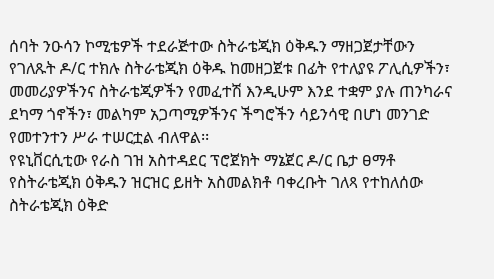ሰባት ንዑሳን ኮሚቴዎች ተደራጅተው ስትራቴጂክ ዕቅዱን ማዘጋጀታቸውን የገለጹት ዶ/ር ተክሉ ስትራቴጂክ ዕቅዱ ከመዘጋጀቱ በፊት የተለያዩ ፖሊሲዎችን፣ መመሪያዎችንና ስትራቴጂዎችን የመፈተሽ እንዲሁም እንደ ተቋም ያሉ ጠንካራና ደካማ ጎኖችን፣ መልካም አጋጣሚዎችንና ችግሮችን ሳይንሳዊ በሆነ መንገድ የመተንተን ሥራ ተሠርቷል ብለዋል፡፡
የዩኒቨርሲቲው የራስ ገዝ አስተዳደር ፕሮጀክት ማኔጀር ዶ/ር ቤታ ፀማቶ የስትራቴጂክ ዕቅዱን ዝርዝር ይዘት አስመልክቶ ባቀረቡት ገለጻ የተከለሰው ስትራቴጂክ ዕቅድ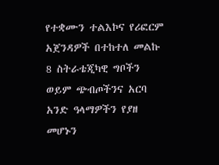የተቋሙን ተልእኮና የሪፎርም አጀንዳዎች በተከተለ መልኩ 8 ስትራቴጂካዊ ግቦችን ወይም ጭብጦችንና አርባ አንድ ዓላማዎችን የያዘ መሆኑን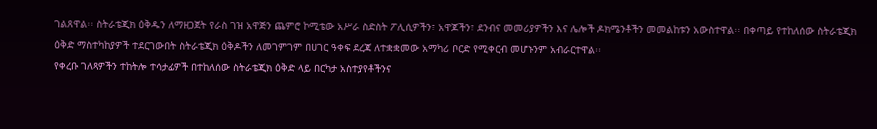ገልጸዋል፡፡ ስትራቴጂክ ዕቅዱን ለማዘጋጀት የራስ ገዝ አዋጅን ጨምሮ ኮሚቴው አሥራ ስድስት ፖሊሲዎችን፣ አዋጆችን፣ ደንብና መመሪያዎችን እና ሌሎች ዶክሜንቶችን መመልከቱን አውስተዋል፡፡ በቀጣይ የተከለሰው ስትራቴጂክ ዕቅድ ማስተካከያዎች ተደርገውበት ስትራቴጂክ ዕቅዶችን ለመገምገም በሀገር ዓቀፍ ደረጃ ለተቋቋመው አማካሪ ቦርድ የሚቀርብ መሆኑንም አብራርተዋል፡፡
የቀረቡ ገለጻዎችን ተከትሎ ተሳታፊዎች በተከለሰው ስትራቴጂክ ዕቅድ ላይ በርካታ አስተያየቶችንና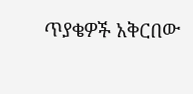ጥያቄዎች አቅርበው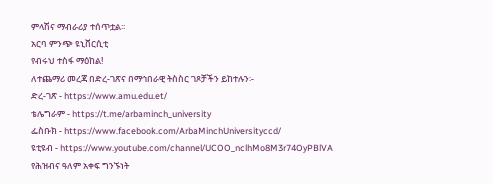ምላሽና ማብራሪያ ተሰጥቷል፡፡
አርባ ምንጭ ዩኒቨርሲቲ
የብሩህ ተስፋ ማዕከል!
ለተጨማሪ መረጃ በድረ-ገጽና በማኅበራዊ ትስስር ገጾቻችን ይከተሉን፡-
ድረ-ገጽ - https://www.amu.edu.et/
ቴሌግራም - https://t.me/arbaminch_university
ፌስቡክ - https://www.facebook.com/ArbaMinchUniversityccd/
ዩቲዩብ - https://www.youtube.com/channel/UCOO_nclhMo8M3r74OyPBlVA
የሕዝብና ዓለም አቀፍ ግንኙነት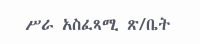ሥራ አስፈጻሚ ጽ/ቤት